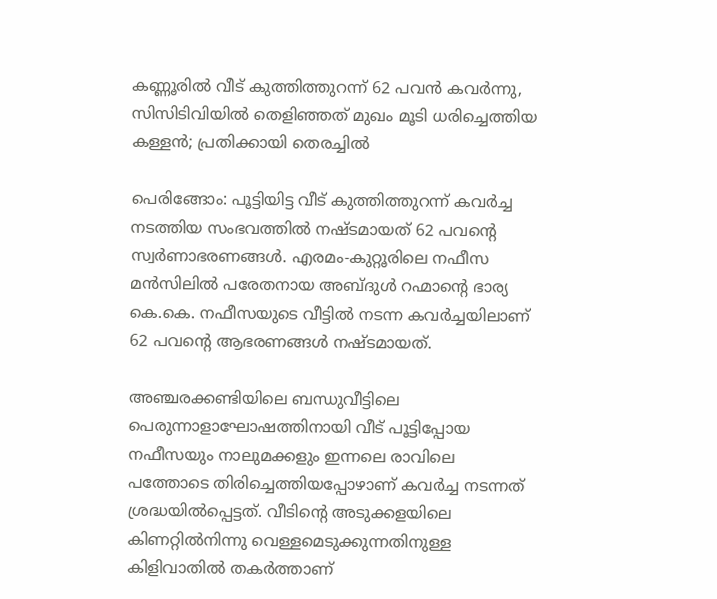കണ്ണൂരിൽ വീട് കുത്തിത്തുറന്ന് 62 പവൻ കവര്‍ന്നു, സിസിടിവിയിൽ തെളിഞ്ഞത് മുഖം മൂടി ധരിച്ചെത്തിയ കള്ളൻ; പ്രതിക്കായി തെരച്ചിൽ

പെരിങ്ങോം: പൂട്ടിയിട്ട വീട് കുത്തിത്തുറന്ന് കവര്‍ച്ച നടത്തിയ സംഭവത്തില്‍ നഷ്‌ടമായത് 62 പവന്‍റെ സ്വര്‍ണാഭരണങ്ങള്‍. എരമം-കുറ്റൂരിലെ നഫീസ മന്‍സിലില്‍ പരേതനായ അബ്ദുള്‍ റഹ്മാന്‍റെ ഭാര്യ കെ.കെ. നഫീസയുടെ വീട്ടില്‍ നടന്ന കവര്‍ച്ചയിലാണ് 62 പവന്‍റെ ആഭരണങ്ങള്‍ നഷ്‌ടമായത്.

അഞ്ചരക്കണ്ടിയിലെ ബന്ധുവീട്ടിലെ പെരുന്നാളാഘോഷത്തിനായി വീട് പൂട്ടിപ്പോയ നഫീസയും നാലുമക്കളും ഇന്നലെ രാവിലെ പത്തോടെ തിരിച്ചെത്തിയപ്പോഴാണ് കവര്‍ച്ച നടന്നത് ശ്രദ്ധയില്‍പ്പെട്ടത്. വീടിന്‍റെ അടുക്കളയിലെ കിണറ്റില്‍നിന്നു വെള്ളമെടുക്കുന്നതിനുള്ള കിളിവാതില്‍ തകര്‍ത്താണ്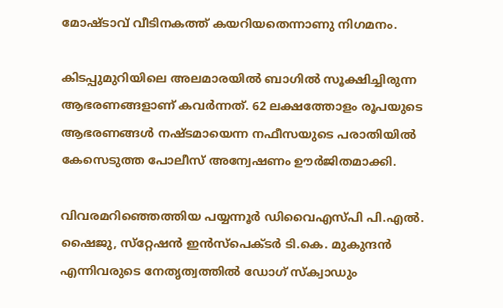മോഷ്ടാവ് വീടിനകത്ത് കയറിയതെന്നാണു നിഗമനം.

കിടപ്പുമുറിയിലെ അലമാരയില്‍ ബാഗില്‍ സൂക്ഷിച്ചിരുന്ന ആഭരണങ്ങളാണ് കവര്‍ന്നത്. 62 ലക്ഷത്തോളം രൂപയുടെ ആഭരണങ്ങള്‍ നഷ്‌ടമായെന്ന നഫീസയുടെ പരാതിയില്‍ കേസെടുത്ത പോലീസ് അന്വേഷണം ഊര്‍ജിതമാക്കി.

വിവരമറിഞ്ഞെത്തിയ പയ്യന്നൂര്‍ ഡിവൈഎസ്പി പി.എല്‍. ഷൈജു, സ്‌റ്റേഷന്‍ ഇന്‍സ്‌പെക്ടര്‍ ടി.കെ. മുകുന്ദന്‍ എന്നിവരുടെ നേതൃത്വത്തില്‍ ഡോഗ് സ്‌ക്വാഡും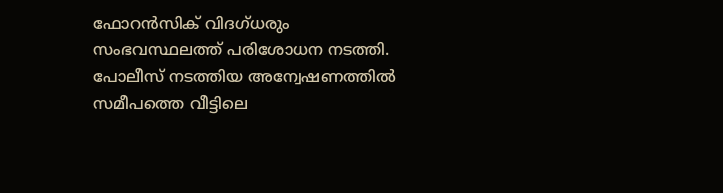ഫോറന്‍സിക് വിദഗ്ധരും സംഭവസ്ഥലത്ത് പരിശോധന നടത്തി. പോലീസ് നടത്തിയ അന്വേഷണത്തില്‍ സമീപത്തെ വീട്ടിലെ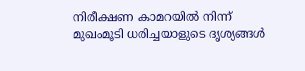നിരീക്ഷണ കാമറയില്‍ നിന്ന് മുഖംമൂടി ധരിച്ചയാളുടെ ദൃശ്യങ്ങള്‍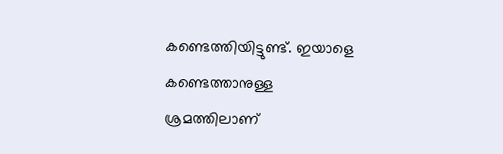കണ്ടെത്തിയിട്ടുണ്ട്. ഇയാളെ കണ്ടെത്താനുള്ള ശ്രമത്തിലാണ്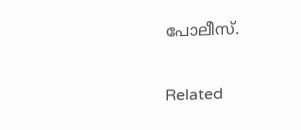പോലീസ്.

Related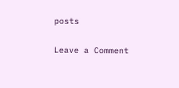posts

Leave a Comment